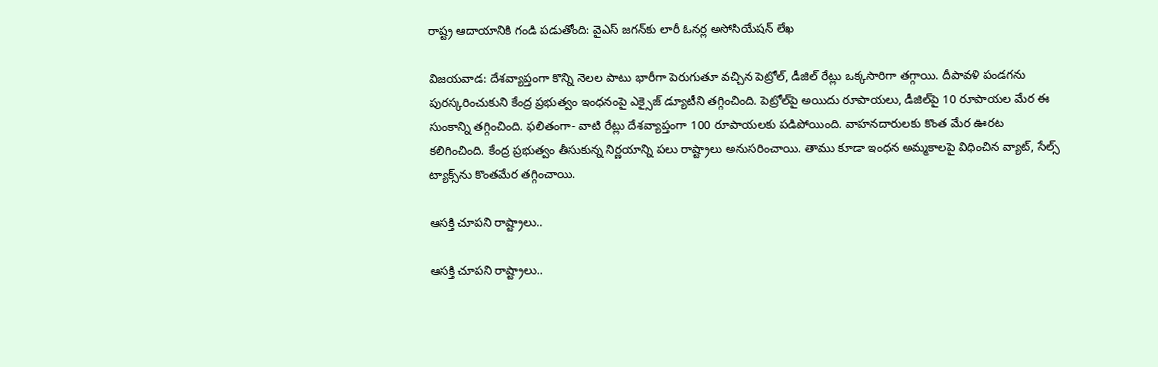రాష్ట్ర ఆదాయానికి గండి పడుతోంది: వైఎస్ జగన్‌కు లారీ ఓనర్ల అసోసియేషన్ లేఖ

విజయవాడ: దేశవ్యాప్తంగా కొన్ని నెలల పాటు భారీగా పెరుగుతూ వచ్చిన పెట్రోల్, డీజిల్ రేట్లు ఒక్కసారిగా తగ్గాయి. దీపావళి పండగను పురస్కరించుకుని కేంద్ర ప్రభుత్వం ఇంధనంపై ఎక్సైజ్ డ్యూటీని తగ్గించింది. పెట్రోల్‌పై అయిదు రూపాయలు, డీజిల్‌పై 10 రూపాయల మేర ఈ సుంకాన్ని తగ్గించింది. ఫలితంగా- వాటి రేట్లు దేశవ్యాప్తంగా 100 రూపాయలకు పడిపోయింది. వాహనదారులకు కొంత మేర ఊరట కలిగించింది. కేంద్ర ప్రభుత్వం తీసుకున్న నిర్ణయాన్ని పలు రాష్ట్రాలు అనుసరించాయి. తాము కూడా ఇంధన అమ్మకాలపై విధించిన వ్యాట్, సేల్స్ ట్యాక్స్‌ను కొంతమేర తగ్గించాయి.

ఆసక్తి చూపని రాష్ట్రాలు..

ఆసక్తి చూపని రాష్ట్రాలు..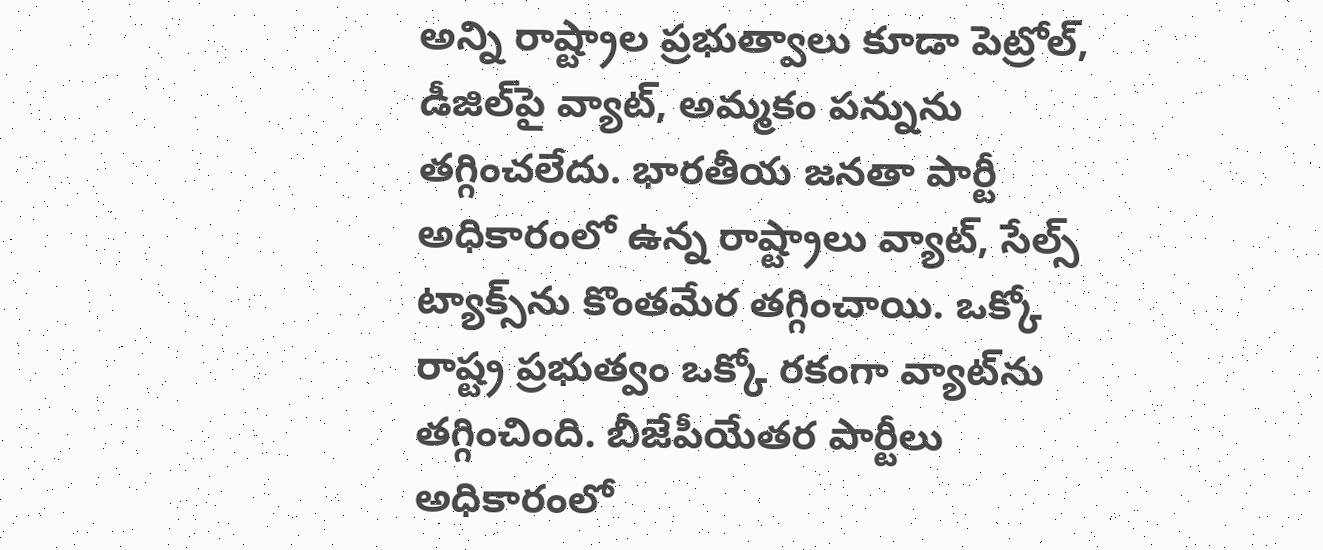అన్ని రాష్ట్రాల ప్రభుత్వాలు కూడా పెట్రోల్, డీజిల్‌పై వ్యాట్‌, అమ్మకం పన్నును తగ్గించలేదు. భారతీయ జనతా పార్టీ అధికారంలో ఉన్న రాష్ట్రాలు వ్యాట్‌, సేల్స్ ట్యాక్స్‌‌ను కొంతమేర తగ్గించాయి. ఒక్కో రాష్ట్ర ప్రభుత్వం ఒక్కో రకంగా వ్యాట్‌‌ను తగ్గించింది. బీజేపీయేతర పార్టీలు అధికారంలో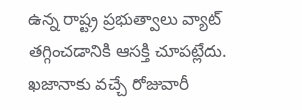ఉన్న రాష్ట్ర ప్రభుత్వాలు వ్యాట్ తగ్గించడానికి ఆసక్తి చూపట్లేదు. ఖజానాకు వచ్చే రోజువారీ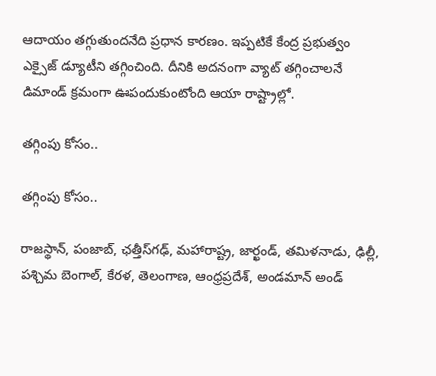ఆదాయం తగ్గుతుందనేది ప్రధాన కారణం. ఇప్పటికే కేంద్ర ప్రభుత్వం ఎక్సైజ్ డ్యూటీని తగ్గించింది. దీనికి అదనంగా వ్యాట్ తగ్గించాలనే డిమాండ్ క్రమంగా ఊపందుకుంటోంది ఆయా రాష్ట్రాల్లో.

తగ్గింపు కోసం..

తగ్గింపు కోసం..

రాజస్థాన్, పంజాబ్, ఛత్తీస్‌గఢ్, మహారాష్ట్ర, జార్ఖండ్, తమిళనాడు, ఢిల్లీ, పశ్చిమ బెంగాల్, కేరళ, తెలంగాణ, ఆంధ్రప్రదేశ్, అండమాన్ అండ్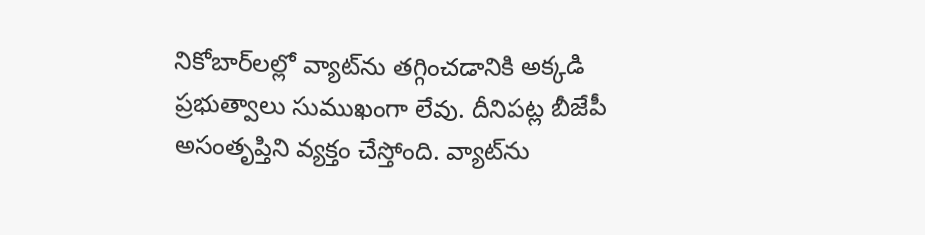నికోబార్‌లల్లో వ్యాట్‌ను తగ్గించడానికి అక్కడి ప్రభుత్వాలు సుముఖంగా లేవు. దీనిపట్ల బీజేపీ అసంతృప్తిని వ్యక్తం చేస్తోంది. వ్యాట్‌ను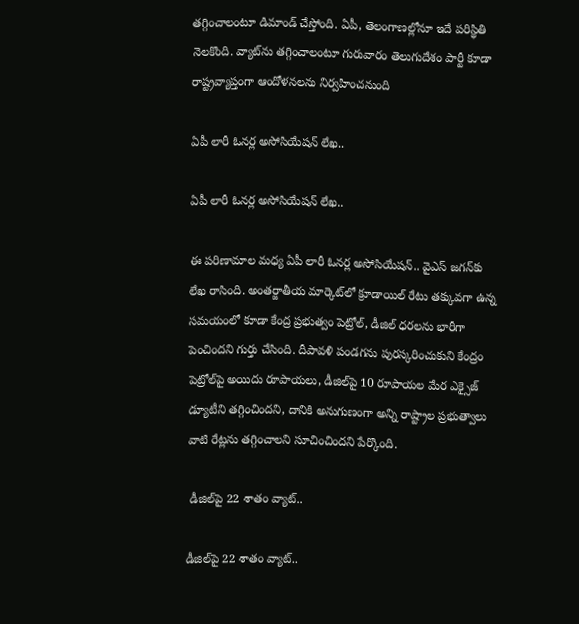తగ్గించాలంటూ డిమాండ్ చేస్తోంది. ఏపీ, తెలంగాణల్లోనూ ఇదే పరిస్థితి నెలకొంది. వ్యాట్‌ను తగ్గించాలంటూ గురువారం తెలుగుదేశం పార్టీ కూడా రాష్ట్రవ్యాప్తంగా ఆందోళనలను నిర్వహించనుంది

ఏపీ లారీ ఓనర్ల అసోసియేషన్ లేఖ..

ఏపీ లారీ ఓనర్ల అసోసియేషన్ లేఖ..

ఈ పరిణామాల మధ్య ఏపీ లారీ ఓనర్ల అసోసియేషన్.. వైఎస్ జగన్‌కు లేఖ రాసింది. అంతర్జాతీయ మార్కెట్‌లో క్రూడాయిల్ రేటు తక్కువగా ఉన్న సమయంలో కూడా కేంద్ర ప్రభుత్వం పెట్రోల్, డీజిల్ ధరలను భారీగా పెంచిందని గుర్తు చేసింది. దీపావళి పండగను పురస్కరించుకుని కేంద్రం పెట్రోల్‌పై అయిదు రూపాయలు, డీజిల్‌పై 10 రూపాయల మేర ఎక్సైజ్ డ్యూటీని తగ్గించిందని, దానికి అనుగుణంగా అన్ని రాష్ట్రాల ప్రభుత్వాలు వాటి రేట్లను తగ్గించాలని సూచించిందని పేర్కొంది.

 డీజిల్‌పై 22 శాతం వ్యాట్..

డీజిల్‌పై 22 శాతం వ్యాట్..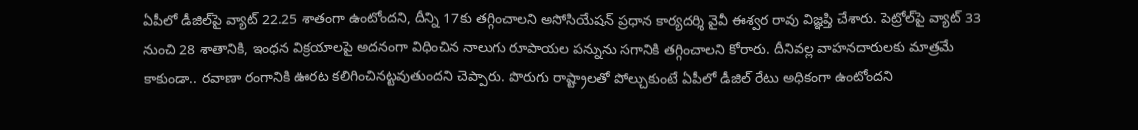ఏపీలో డీజిల్‌పై వ్యాట్ 22.25 శాతంగా ఉంటోందని, దీన్ని 17కు తగ్గించాలని అసోసియేషన్ ప్రధాన కార్యదర్శి వైవీ ఈశ్వర రావు విజ్ఞప్తి చేశారు. పెట్రోల్‌పై వ్యాట్ 33 నుంచి 28 శాతానికి, ఇంధన విక్రయాలపై అదనంగా విధించిన నాలుగు రూపాయల పన్నును సగానికి తగ్గించాలని కోరారు. దీనివల్ల వాహనదారులకు మాత్రమే కాకుండా.. రవాణా రంగానికి ఊరట కలిగించినట్టవుతుందని చెప్పారు. పొరుగు రాష్ట్రాలతో పోల్చుకుంటే ఏపీలో డీజిల్ రేటు అధికంగా ఉంటోందని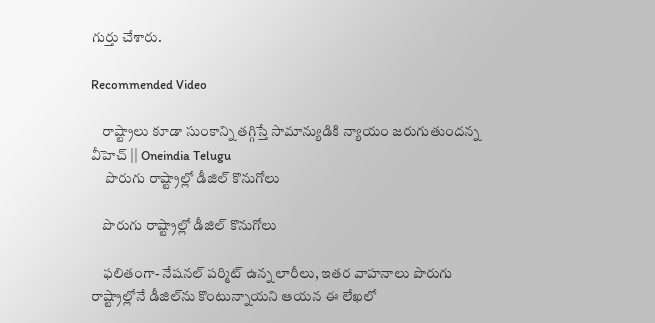గుర్తు చేశారు.

Recommended Video

    రాష్ట్రాలు కూడా సుంకాన్ని తగ్గిస్తే సామాన్యుడికి న్యాయం జరుగుతుందన్న వీహెచ్ || Oneindia Telugu
     పొరుగు రాష్ట్రాల్లో డీజిల్ కొనుగోలు

    పొరుగు రాష్ట్రాల్లో డీజిల్ కొనుగోలు

    ఫలితంగా- నేషనల్ పర్మిట్ ఉన్న లారీలు, ఇతర వాహనాలు పొరుగు రాష్ట్రాల్లోనే డీజిల్‌ను కొంటున్నాయని ఆయన ఈ లేఖలో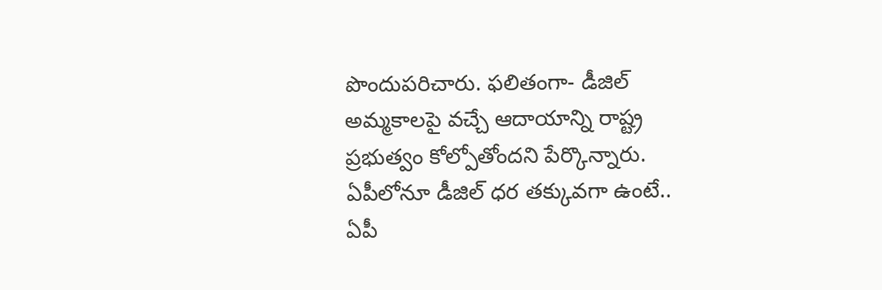పొందుపరిచారు. ఫలితంగా- డీజిల్ అమ్మకాలపై వచ్చే ఆదాయాన్ని రాష్ట్ర ప్రభుత్వం కోల్పోతోందని పేర్కొన్నారు. ఏపీలోనూ డీజిల్ ధర తక్కువగా ఉంటే.. ఏపీ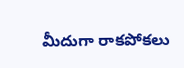మీదుగా రాకపోకలు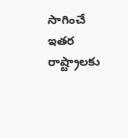సాగించే ఇతర రాష్ట్రాలకు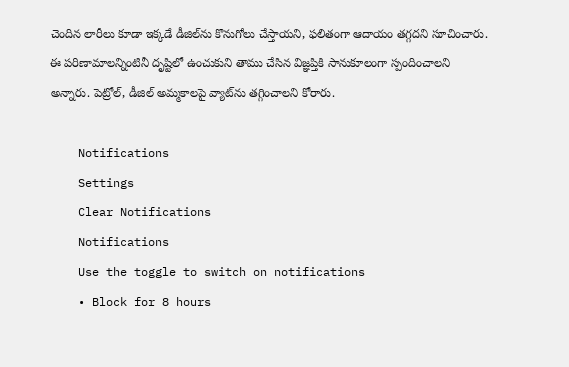చెందిన లారీలు కూడా ఇక్కడే డీజిల్‌ను కొనుగోలు చేస్తాయని, ఫలితంగా ఆదాయం తగ్గదని సూచించారు. ఈ పరిణామాలన్నింటినీ దృష్టిలో ఉంచుకుని తాము చేసిన విజ్ఞప్తికి సానుకూలంగా స్పందించాలని అన్నారు. పెట్రోల్, డీజిల్ అమ్మకాలపై వ్యాట్‌ను తగ్గించాలని కోరారు.

    Notifications
    Settings
    Clear Notifications
    Notifications
    Use the toggle to switch on notifications
    • Block for 8 hours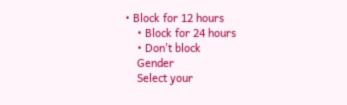• Block for 12 hours
    • Block for 24 hours
    • Don't block
    Gender
    Select your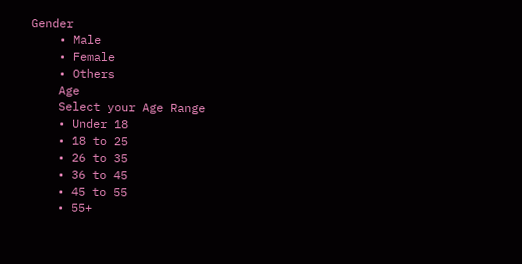Gender
    • Male
    • Female
    • Others
    Age
    Select your Age Range
    • Under 18
    • 18 to 25
    • 26 to 35
    • 36 to 45
    • 45 to 55
    • 55+